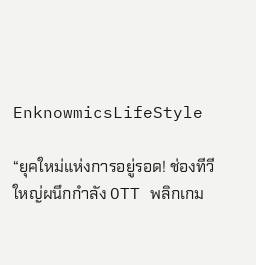EnknowmicsLifeStyle

“ยุคใหม่แห่งการอยู่รอด! ช่องทีวีใหญ่ผนึกกำลัง OTT พลิกเกม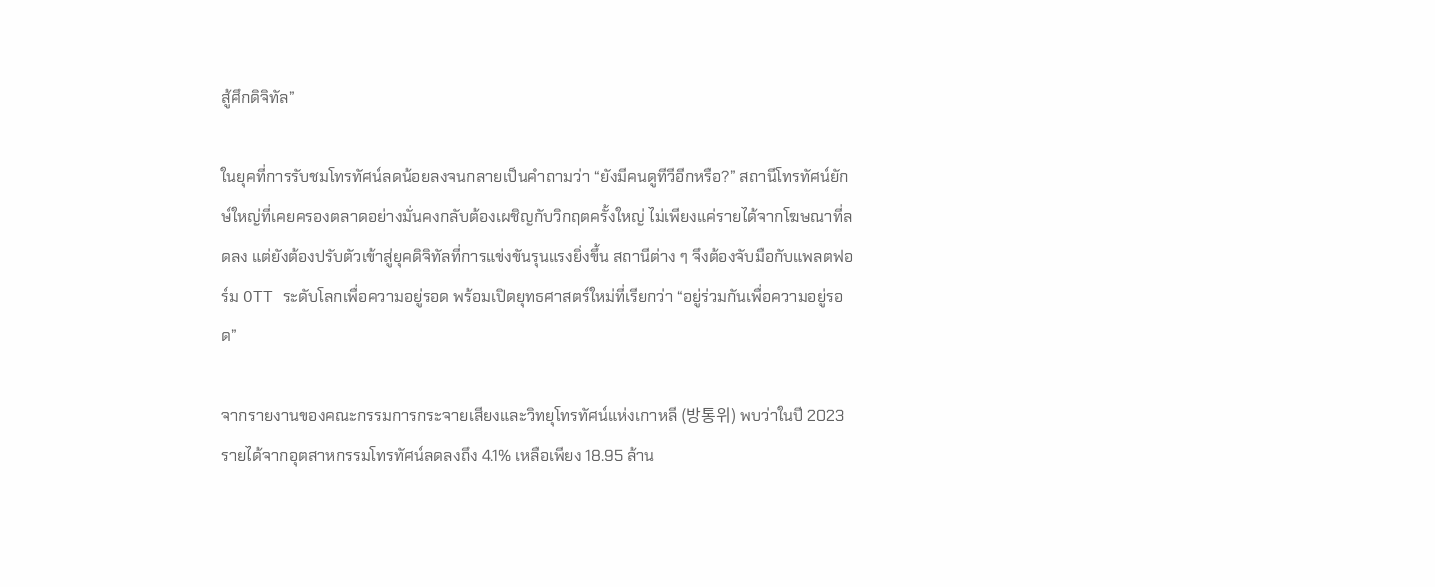สู้ศึกดิจิทัล”

ในยุคที่การรับชมโทรทัศน์ลดน้อยลงจนกลายเป็นคำถามว่า “ยังมีคนดูทีวีอีกหรือ?” สถานีโทรทัศน์ยักษ์ใหญ่ที่เคยครองตลาดอย่างมั่นคงกลับต้องเผชิญกับวิกฤตครั้งใหญ่ ไม่เพียงแค่รายได้จากโฆษณาที่ลดลง แต่ยังต้องปรับตัวเข้าสู่ยุคดิจิทัลที่การแข่งขันรุนแรงยิ่งขึ้น สถานีต่าง ๆ จึงต้องจับมือกับแพลตฟอร์ม OTT ระดับโลกเพื่อความอยู่รอด พร้อมเปิดยุทธศาสตร์ใหม่ที่เรียกว่า “อยู่ร่วมกันเพื่อความอยู่รอด”

จากรายงานของคณะกรรมการกระจายเสียงและวิทยุโทรทัศน์แห่งเกาหลี (방통위) พบว่าในปี 2023 รายได้จากอุตสาหกรรมโทรทัศน์ลดลงถึง 4.1% เหลือเพียง 18.95 ล้าน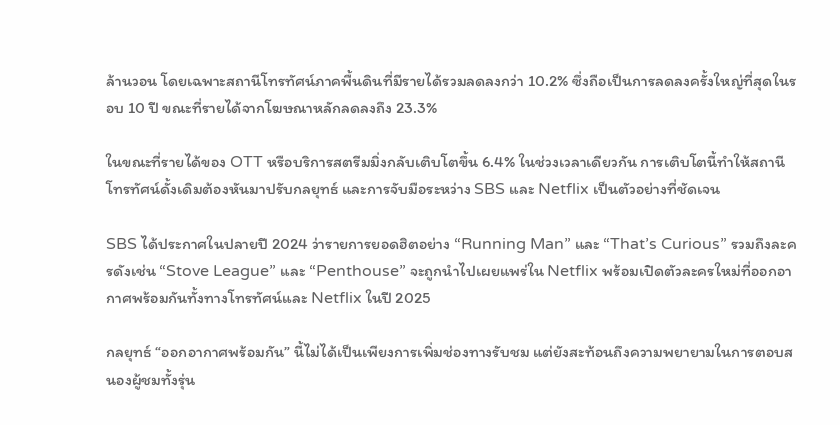ล้านวอน โดยเฉพาะสถานีโทรทัศน์ภาคพื้นดินที่มีรายได้รวมลดลงกว่า 10.2% ซึ่งถือเป็นการลดลงครั้งใหญ่ที่สุดในรอบ 10 ปี ขณะที่รายได้จากโฆษณาหลักลดลงถึง 23.3%

ในขณะที่รายได้ของ OTT หรือบริการสตรีมมิ่งกลับเติบโตขึ้น 6.4% ในช่วงเวลาเดียวกัน การเติบโตนี้ทำให้สถานีโทรทัศน์ดั้งเดิมต้องหันมาปรับกลยุทธ์ และการจับมือระหว่าง SBS และ Netflix เป็นตัวอย่างที่ชัดเจน

SBS ได้ประกาศในปลายปี 2024 ว่ารายการยอดฮิตอย่าง “Running Man” และ “That’s Curious” รวมถึงละครดังเช่น “Stove League” และ “Penthouse” จะถูกนำไปเผยแพร่ใน Netflix พร้อมเปิดตัวละครใหม่ที่ออกอากาศพร้อมกันทั้งทางโทรทัศน์และ Netflix ในปี 2025

กลยุทธ์ “ออกอากาศพร้อมกัน” นี้ไม่ได้เป็นเพียงการเพิ่มช่องทางรับชม แต่ยังสะท้อนถึงความพยายามในการตอบสนองผู้ชมทั้งรุ่น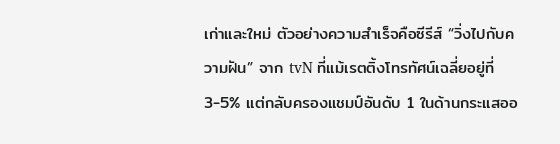เก่าและใหม่ ตัวอย่างความสำเร็จคือซีรีส์ “วิ่งไปกับความฝัน” จาก tvN ที่แม้เรตติ้งโทรทัศน์เฉลี่ยอยู่ที่ 3-5% แต่กลับครองแชมป์อันดับ 1 ในด้านกระแสออ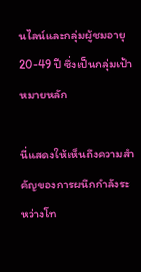นไลน์และกลุ่มผู้ชมอายุ 20-49 ปี ซึ่งเป็นกลุ่มเป้าหมายหลัก

นี่แสดงให้เห็นถึงความสำคัญของการผนึกกำลังระหว่างโท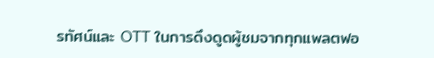รทัศน์และ OTT ในการดึงดูดผู้ชมจากทุกแพลตฟอ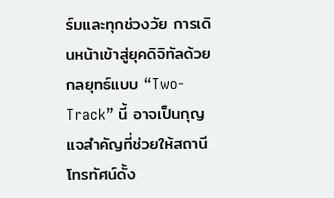ร์มและทุกช่วงวัย การเดินหน้าเข้าสู่ยุคดิจิทัลด้วยกลยุทธ์แบบ “Two-Track” นี้ อาจเป็นกุญแจสำคัญที่ช่วยให้สถานีโทรทัศน์ดั้ง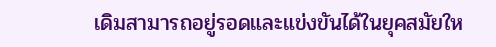เดิมสามารถอยู่รอดและแข่งขันได้ในยุคสมัยให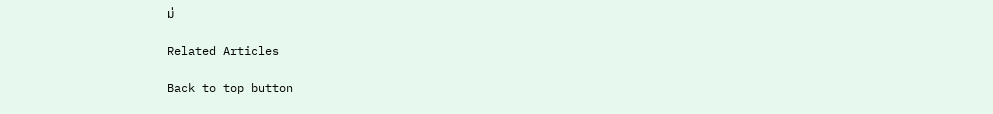ม่

Related Articles

Back to top button